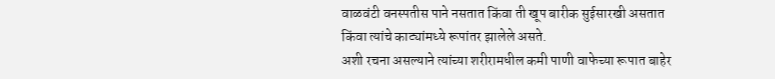वाळवंटी वनस्पतीस पाने नसतात किंवा ती खूप बारीक सुईसारखी असतात किंवा त्यांचे काट्यांमध्ये रूपांतर झालेले असते.
अशी रचना असल्याने त्यांच्या शरीरामधील कमी पाणी वाफेच्या रूपात बाहेर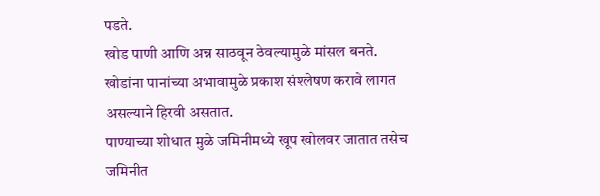पडते.
खोड पाणी आणि अन्न साठवून ठेवल्यामुळे मांसल बनते.
खोडांना पानांच्या अभावामुळे प्रकाश संश्लेषण करावे लागत असल्याने हिरवी असतात.
पाण्याच्या शोधात मुळे जमिनीमध्ये खूप खोलवर जातात तसेच जमिनीत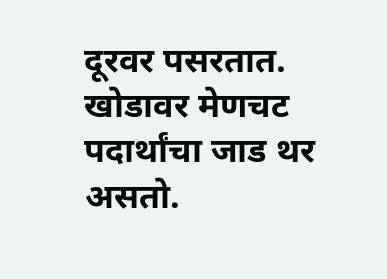दूरवर पसरतात.
खोडावर मेणचट पदार्थांचा जाड थर असतो.